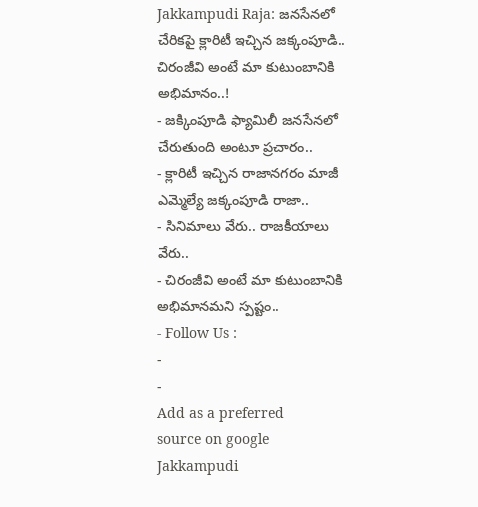Jakkampudi Raja: జనసేనలో చేరికపై క్లారిటీ ఇచ్చిన జక్కంపూడి.. చిరంజీవి అంటే మా కుటుంబానికి అభిమానం..!
- జక్కింపూడి ఫ్యామిలీ జనసేనలో చేరుతుంది అంటూ ప్రచారం..
- క్లారిటీ ఇచ్చిన రాజానగరం మాజీ ఎమ్మెల్యే జక్కంపూడి రాజా..
- సినిమాలు వేరు.. రాజకీయాలు వేరు..
- చిరంజీవి అంటే మా కుటుంబానికి అభిమానమని స్పష్టం..
- Follow Us :
-
-
Add as a preferred
source on google
Jakkampudi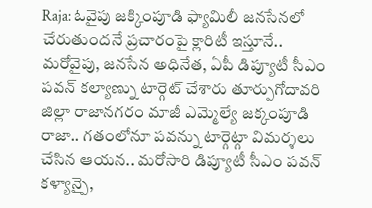Raja: ఓవైపు జక్కింపూడి ఫ్యామిలీ జనసేనలో చేరుతుందనే ప్రచారంపై క్లారిటీ ఇస్తూనే.. మరోవైపు, జనసేన అధినేత, ఏపీ డిప్యూటీ సీఎం పవన్ కల్యాణ్ను టార్గెట్ చేశారు తూర్పుగోదావరి జిల్లా రాజానగరం మాజీ ఎమ్మెల్యే జక్కంపూడి రాజా.. గతంలోనూ పవన్ను టార్గెట్గా విమర్శలు చేసిన ఆయన.. మరోసారి డిప్యూటీ సీఎం పవన్ కళ్యాన్పై,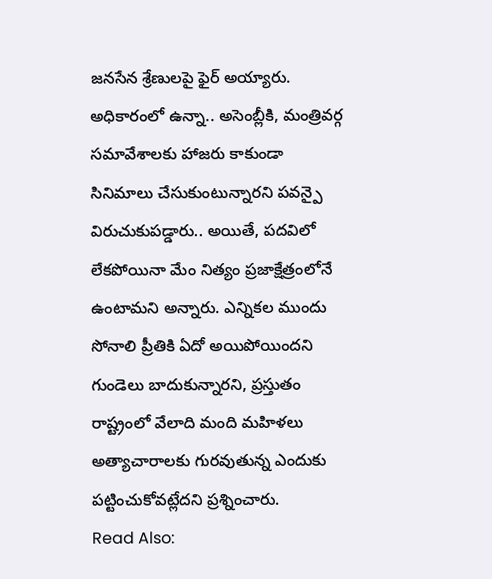జనసేన శ్రేణులపై ఫైర్ అయ్యారు. అధికారంలో ఉన్నా.. అసెంబ్లీకి, మంత్రివర్గ సమావేశాలకు హాజరు కాకుండా సినిమాలు చేసుకుంటున్నారని పవన్పై విరుచుకుపడ్డారు.. అయితే, పదవిలో లేకపోయినా మేం నిత్యం ప్రజాక్షేత్రంలోనే ఉంటామని అన్నారు. ఎన్నికల ముందు సోనాలి ప్రీతికి ఏదో అయిపోయిందని గుండెలు బాదుకున్నారని, ప్రస్తుతం రాష్ట్రంలో వేలాది మంది మహిళలు అత్యాచారాలకు గురవుతున్న ఎందుకు పట్టించుకోవట్లేదని ప్రశ్నించారు.
Read Also: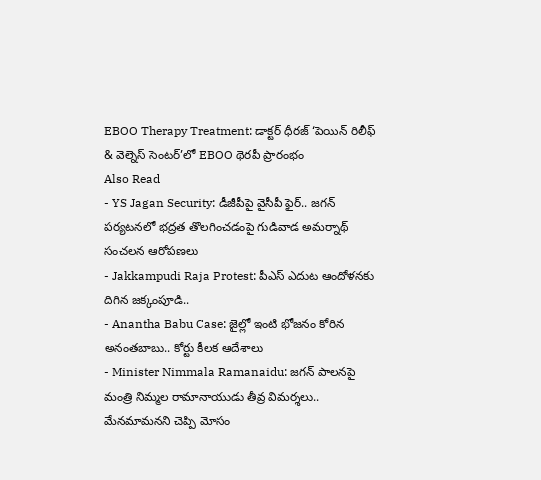EBOO Therapy Treatment: డాక్టర్ ధీరజ్ ‘పెయిన్ రిలీఫ్ & వెల్నెస్ సెంటర్’లో EBOO థెరపీ ప్రారంభం
Also Read
- YS Jagan Security: డీజీపీపై వైసీపీ ఫైర్.. జగన్ పర్యటనలో భద్రత తొలగించడంపై గుడివాడ అమర్నాథ్ సంచలన ఆరోపణలు
- Jakkampudi Raja Protest: పీఎస్ ఎదుట ఆందోళనకు దిగిన జక్కంపూడి..
- Anantha Babu Case: జైల్లో ఇంటి భోజనం కోరిన అనంతబాబు.. కోర్టు కీలక ఆదేశాలు
- Minister Nimmala Ramanaidu: జగన్ పాలనపై మంత్రి నిమ్మల రామానాయుడు తీవ్ర విమర్శలు.. మేనమామనని చెప్పి మోసం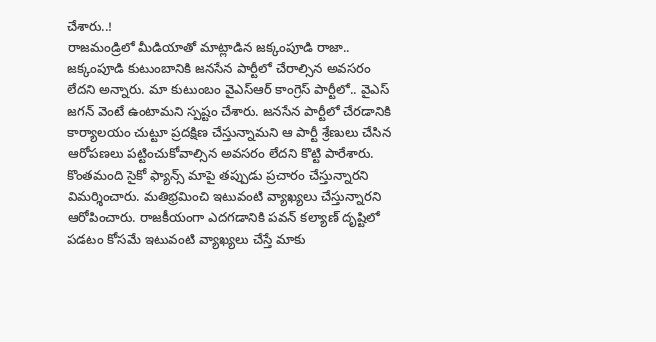చేశారు..!
రాజమండ్రిలో మీడియాతో మాట్లాడిన జక్కంపూడి రాజా.. జక్కంపూడి కుటుంబానికి జనసేన పార్టీలో చేరాల్సిన అవసరం లేదని అన్నారు. మా కుటుంబం వైఎస్ఆర్ కాంగ్రెస్ పార్టీలో.. వైఎస్ జగన్ వెంటే ఉంటామని స్పష్టం చేశారు. జనసేన పార్టీలో చేరడానికి కార్యాలయం చుట్టూ ప్రదక్షిణ చేస్తున్నామని ఆ పార్టీ శ్రేణులు చేసిన ఆరోపణలు పట్టించుకోవాల్సిన అవసరం లేదని కొట్టి పారేశారు. కొంతమంది సైకో ఫ్యాన్స్ మాపై తప్పుడు ప్రచారం చేస్తున్నారని విమర్శించారు. మతిభ్రమించి ఇటువంటి వ్యాఖ్యలు చేస్తున్నారని ఆరోపించారు. రాజకీయంగా ఎదగడానికి పవన్ కల్యాణ్ దృష్టిలో పడటం కోసమే ఇటువంటి వ్యాఖ్యలు చేస్తే మాకు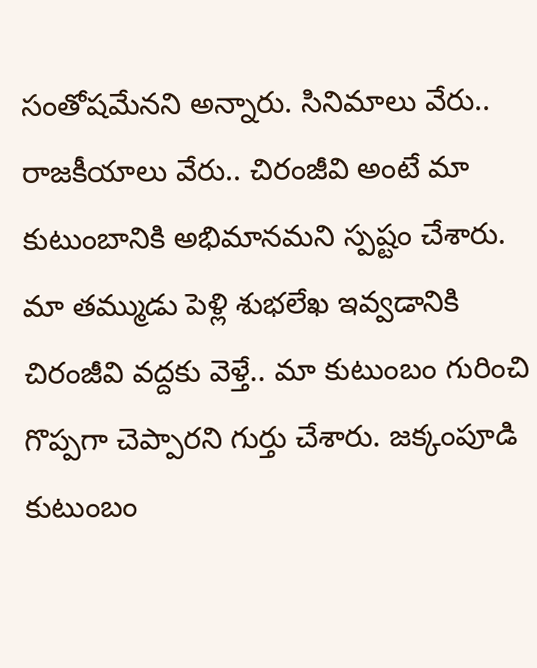సంతోషమేనని అన్నారు. సినిమాలు వేరు.. రాజకీయాలు వేరు.. చిరంజీవి అంటే మా కుటుంబానికి అభిమానమని స్పష్టం చేశారు. మా తమ్ముడు పెళ్లి శుభలేఖ ఇవ్వడానికి చిరంజీవి వద్దకు వెళ్తే.. మా కుటుంబం గురించి గొప్పగా చెప్పారని గుర్తు చేశారు. జక్కంపూడి కుటుంబం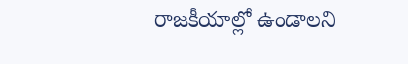రాజకీయాల్లో ఉండాలని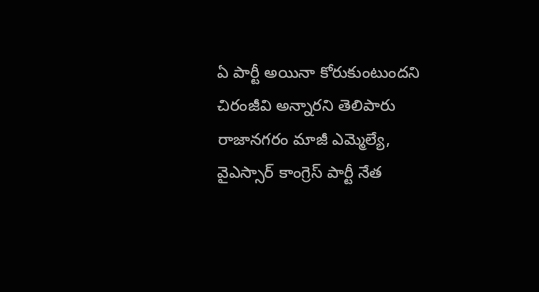ఏ పార్టీ అయినా కోరుకుంటుందని చిరంజీవి అన్నారని తెలిపారు రాజానగరం మాజీ ఎమ్మెల్యే, వైఎస్సార్ కాంగ్రెస్ పార్టీ నేత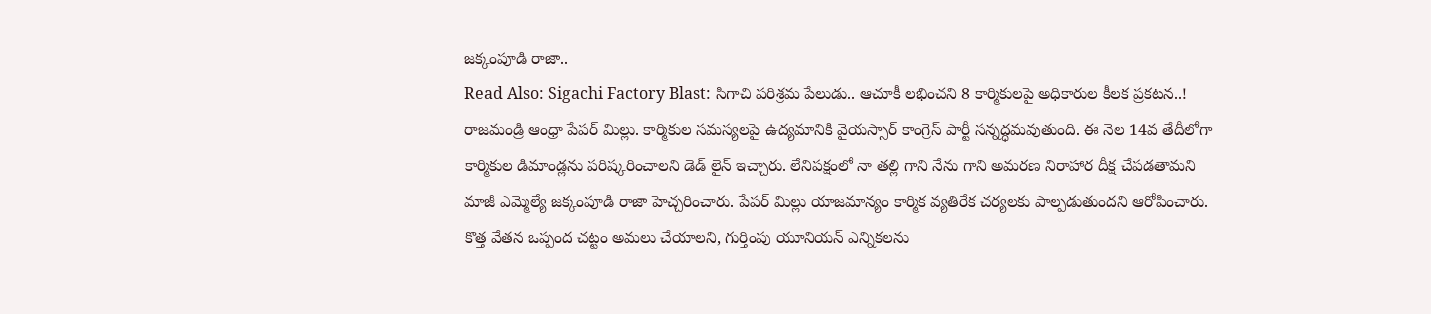జక్కంపూడి రాజా..
Read Also: Sigachi Factory Blast: సిగాచి పరిశ్రమ పేలుడు.. ఆచూకీ లభించని 8 కార్మికులపై అధికారుల కీలక ప్రకటన..!
రాజమండ్రి ఆంధ్రా పేపర్ మిల్లు. కార్మికుల సమస్యలపై ఉద్యమానికి వైయస్సార్ కాంగ్రెస్ పార్టీ సన్నద్ధమవుతుంది. ఈ నెల 14వ తేదీలోగా కార్మికుల డిమాండ్లను పరిష్కరించాలని డెడ్ లైన్ ఇచ్చారు. లేనిపక్షంలో నా తల్లి గాని నేను గాని అమరణ నిరాహార దీక్ష చేపడతామని మాజీ ఎమ్మెల్యే జక్కంపూడి రాజా హెచ్చరించారు. పేపర్ మిల్లు యాజమాన్యం కార్మిక వ్యతిరేక చర్యలకు పాల్పడుతుందని ఆరోపించారు. కొత్త వేతన ఒప్పంద చట్టం అమలు చేయాలని, గుర్తింపు యూనియన్ ఎన్నికలను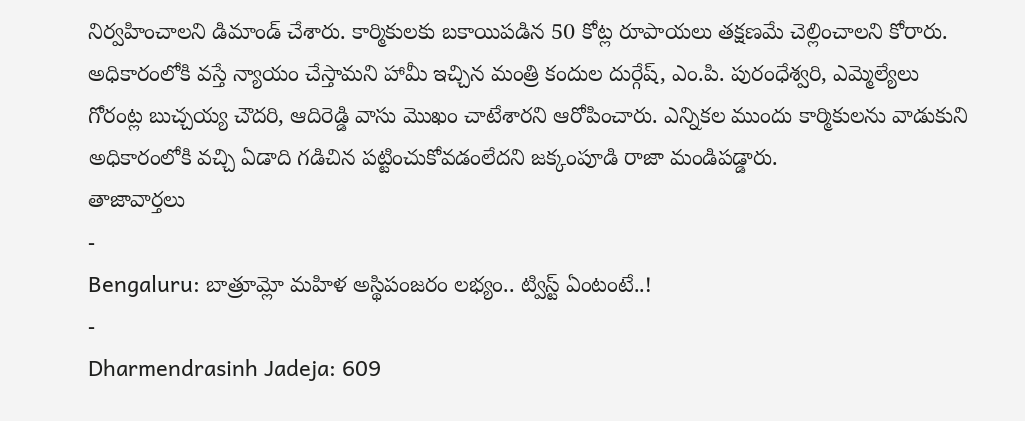నిర్వహించాలని డిమాండ్ చేశారు. కార్మికులకు బకాయిపడిన 50 కోట్ల రూపాయలు తక్షణమే చెల్లించాలని కోరారు. అధికారంలోకి వస్తే న్యాయం చేస్తామని హామీ ఇచ్చిన మంత్రి కందుల దుర్గేష్, ఎం.పి. పురంధేశ్వరి, ఎమ్మెల్యేలు గోరంట్ల బుచ్చయ్య చౌదరి, ఆదిరెడ్డి వాసు మొఖం చాటేశారని ఆరోపించారు. ఎన్నికల ముందు కార్మికులను వాడుకుని అధికారంలోకి వచ్చి ఏడాది గడిచిన పట్టించుకోవడంలేదని జక్కంపూడి రాజా మండిపడ్డారు.
తాజావార్తలు
-
Bengaluru: బాత్రూమ్లో మహిళ అస్థిపంజరం లభ్యం.. ట్విస్ట్ ఏంటంటే..!
-
Dharmendrasinh Jadeja: 609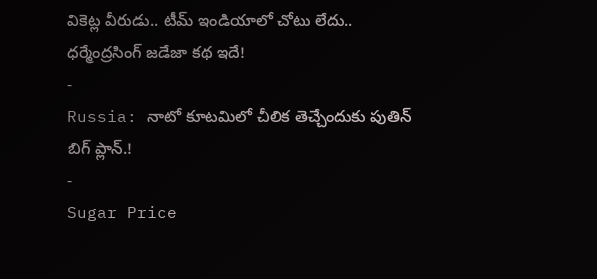వికెట్ల వీరుడు.. టీమ్ ఇండియాలో చోటు లేదు.. ధర్మేంద్రసింగ్ జడేజా కథ ఇదే!
-
Russia: నాటో కూటమిలో చీలిక తెచ్చేందుకు పుతిన్ బిగ్ ప్లాన్.!
-
Sugar Price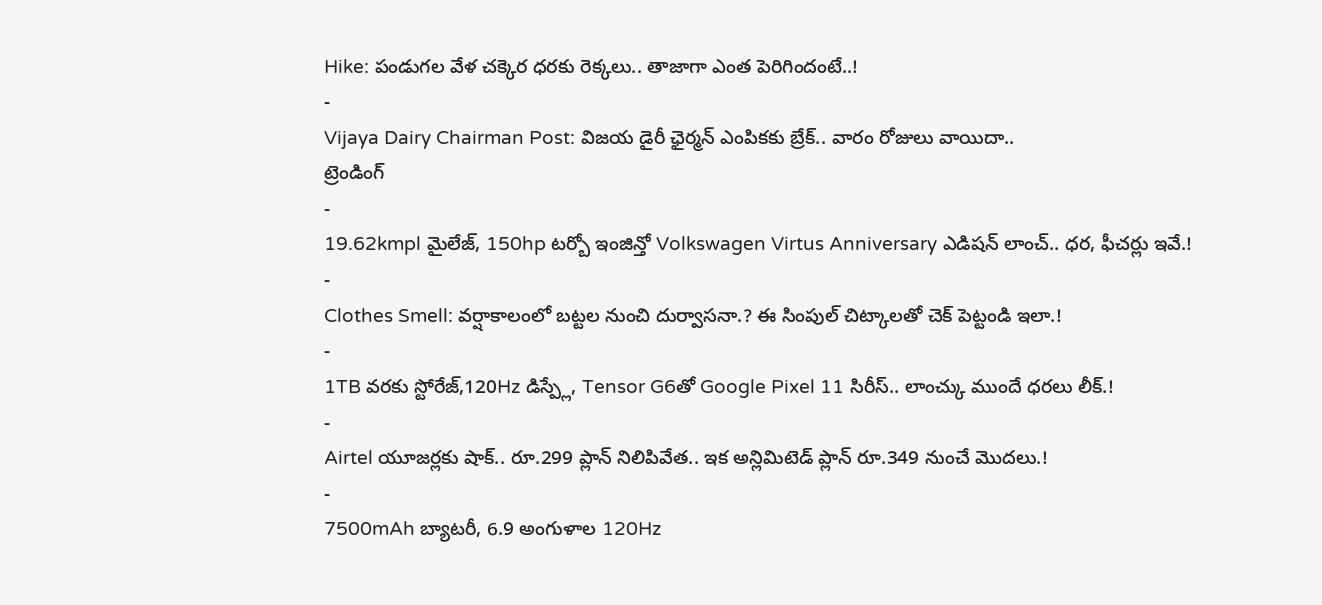Hike: పండుగల వేళ చక్కెర ధరకు రెక్కలు.. తాజాగా ఎంత పెరిగిందంటే..!
-
Vijaya Dairy Chairman Post: విజయ డైరీ ఛైర్మన్ ఎంపికకు బ్రేక్.. వారం రోజులు వాయిదా..
ట్రెండింగ్
-
19.62kmpl మైలేజ్, 150hp టర్బో ఇంజిన్తో Volkswagen Virtus Anniversary ఎడిషన్ లాంచ్.. ధర, ఫీచర్లు ఇవే.!
-
Clothes Smell: వర్షాకాలంలో బట్టల నుంచి దుర్వాసనా.? ఈ సింపుల్ చిట్కాలతో చెక్ పెట్టండి ఇలా.!
-
1TB వరకు స్టోరేజ్,120Hz డిస్ప్లే, Tensor G6తో Google Pixel 11 సిరీస్.. లాంచ్కు ముందే ధరలు లీక్.!
-
Airtel యూజర్లకు షాక్.. రూ.299 ప్లాన్ నిలిపివేత.. ఇక అన్లిమిటెడ్ ప్లాన్ రూ.349 నుంచే మొదలు.!
-
7500mAh బ్యాటరీ, 6.9 అంగుళాల 120Hz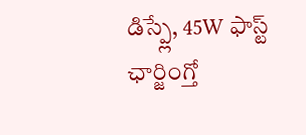డిస్ప్లే, 45W ఫాస్ట్ ఛార్జింగ్తో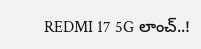REDMI 17 5G లాంచ్..!